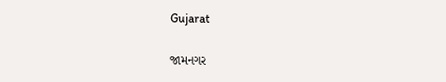Gujarat

જામનગર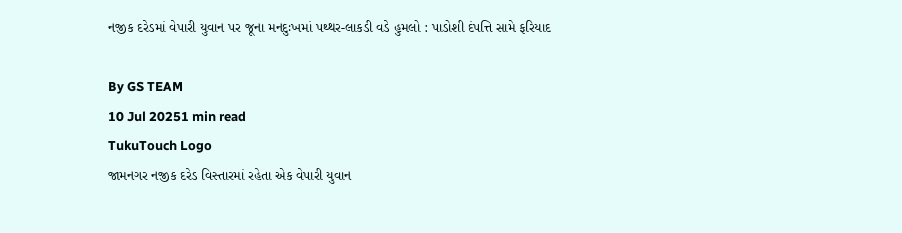નજીક દરેડમાં વેપારી યુવાન પર જૂના મનદુઃખમાં પથ્થર-લાકડી વડે હુમલો : પાડોશી દંપત્તિ સામે ફરિયાદ

By GS TEAM
10 Jul 20251 min read
TukuTouch Logo
જામનગર નજીક દરેડ વિસ્તારમાં રહેતા એક વેપારી યુવાન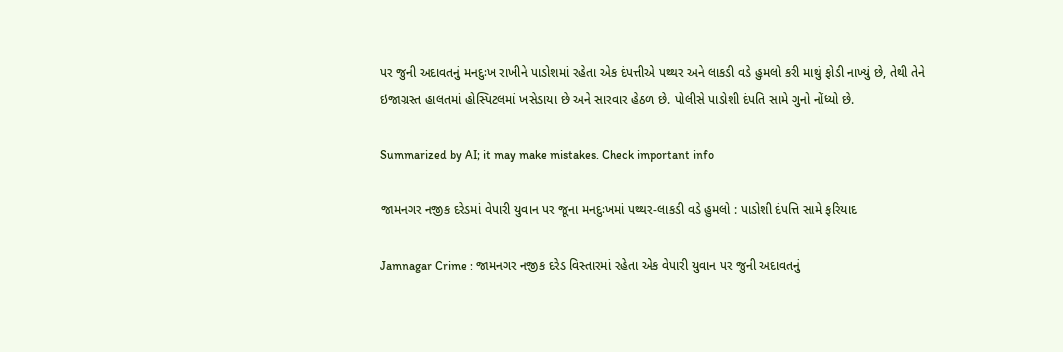પર જુની અદાવતનું મનદુઃખ રાખીને પાડોશમાં રહેતા એક દંપત્તીએ પથ્થર અને લાકડી વડે હુમલો કરી માથું ફોડી નાખ્યું છે, તેથી તેને ઇજાગ્રસ્ત હાલતમાં હોસ્પિટલમાં ખસેડાયા છે અને સારવાર હેઠળ છે. પોલીસે પાડોશી દંપતિ સામે ગુનો નોંધ્યો છે.

Summarized by AI; it may make mistakes. Check important info

જામનગર નજીક દરેડમાં વેપારી યુવાન પર જૂના મનદુઃખમાં પથ્થર-લાકડી વડે હુમલો : પાડોશી દંપત્તિ સામે ફરિયાદ

Jamnagar Crime : જામનગર નજીક દરેડ વિસ્તારમાં રહેતા એક વેપારી યુવાન પર જુની અદાવતનું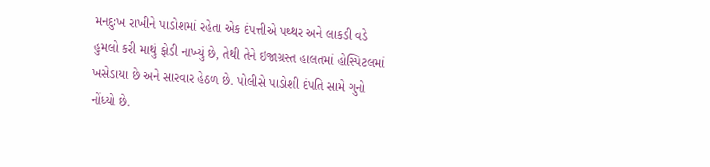મનદુઃખ રાખીને પાડોશમાં રહેતા એક દંપત્તીએ પથ્થર અને લાકડી વડે હુમલો કરી માથું ફોડી નાખ્યું છે, તેથી તેને ઇજાગ્રસ્ત હાલતમાં હોસ્પિટલમાં ખસેડાયા છે અને સારવાર હેઠળ છે. પોલીસે પાડોશી દંપતિ સામે ગુનો નોંધ્યો છે.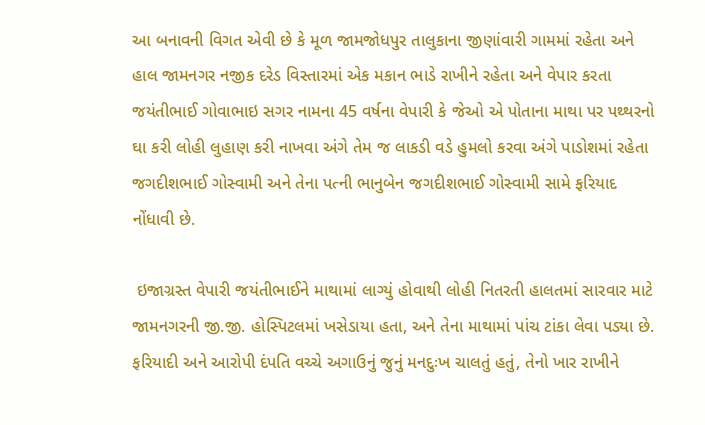આ બનાવની વિગત એવી છે કે મૂળ જામજોધપુર તાલુકાના જીણાંવારી ગામમાં રહેતા અને હાલ જામનગર નજીક દરેડ વિસ્તારમાં એક મકાન ભાડે રાખીને રહેતા અને વેપાર કરતા જયંતીભાઈ ગોવાભાઇ સગર નામના 45 વર્ષના વેપારી કે જેઓ એ પોતાના માથા પર પથ્થરનો ઘા કરી લોહી લુહાણ કરી નાખવા અંગે તેમ જ લાકડી વડે હુમલો કરવા અંગે પાડોશમાં રહેતા જગદીશભાઈ ગોસ્વામી અને તેના પત્ની ભાનુબેન જગદીશભાઈ ગોસ્વામી સામે ફરિયાદ નોંધાવી છે.

 ઇજાગ્રસ્ત વેપારી જયંતીભાઈને માથામાં લાગ્યું હોવાથી લોહી નિતરતી હાલતમાં સારવાર માટે જામનગરની જી.જી. હોસ્પિટલમાં ખસેડાયા હતા, અને તેના માથામાં પાંચ ટાંકા લેવા પડ્યા છે. ફરિયાદી અને આરોપી દંપતિ વચ્ચે અગાઉનું જુનું મનદુઃખ ચાલતું હતું, તેનો ખાર રાખીને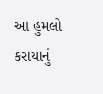આ હુમલો કરાયાનું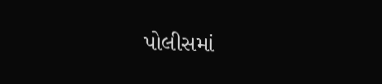પોલીસમાં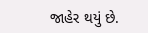જાહેર થયું છે.